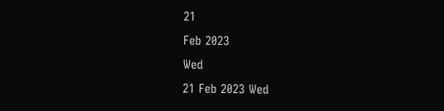21
Feb 2023
Wed
21 Feb 2023 Wed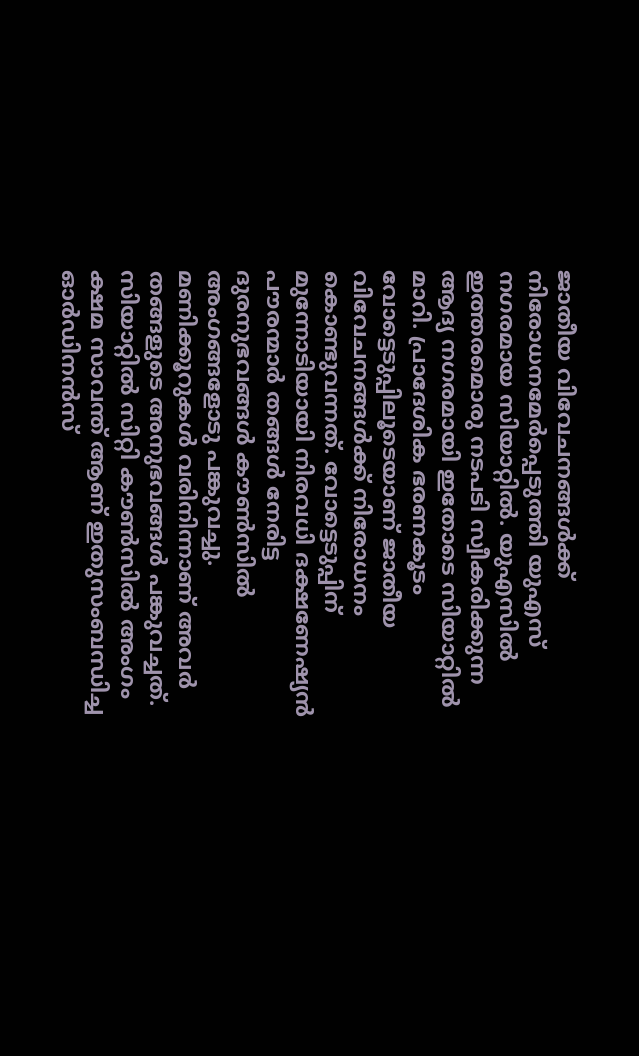ജാതീയ വിവേചനങ്ങള്‍ക്ക് നിരോധനമേര്‍പ്പെടുത്തി യുഎസ് നഗരമായ സിയാറ്റില്‍. യുഎസില്‍ ഇത്തരമൊരു നടപടി സ്വീകരിക്കുന്ന ആദ്യ നഗരമായി ഇതോടെ സിയാറ്റില്‍ മാറി. പ്രാദേശിക ഭരണകൂടം വോട്ടെടുപ്പിലൂടെയാണ് ജാതീയ വിവേചനങ്ങള്‍ക്ക് നിരോധനം കൊണ്ടുവന്നത്. വോട്ടെടുപ്പിന് മുന്നോടിയായി നിരവധി ദക്ഷണേഷ്യന്‍ പൗരന്മാര്‍ തങ്ങള്‍ നേരിട്ട ദുരനുഭവങ്ങള്‍ കൗണ്‍സില്‍ അംഗങ്ങളോടു പങ്കുവച്ചു. മണിക്കൂറുകള്‍ വരിനിന്നാണ് അവര്‍ തങ്ങളുടെ അനുഭവങ്ങള്‍ പങ്കുവച്ചത്. സിയാറ്റില്‍ സിറ്റി കൗണ്‍സില്‍ അംഗം ക്ഷമ സാവന്ത് ആണ് ഇതുസംബന്ധിച്ച ഓര്‍ഡിനന്‍സ്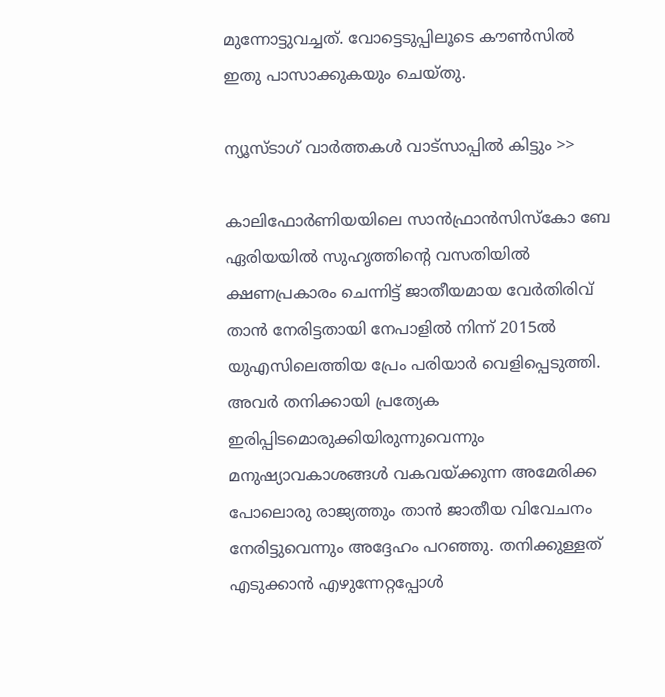മുന്നോട്ടുവച്ചത്. വോട്ടെടുപ്പിലൂടെ കൗണ്‍സില്‍ ഇതു പാസാക്കുകയും ചെയ്തു.

ന്യൂസ്ടാഗ് വാര്‍ത്തകള്‍ വാട്‌സാപ്പില്‍ കിട്ടും >>

കാലിഫോര്‍ണിയയിലെ സാന്‍ഫ്രാന്‍സിസ്‌കോ ബേ ഏരിയയില്‍ സുഹൃത്തിന്റെ വസതിയില്‍ ക്ഷണപ്രകാരം ചെന്നിട്ട് ജാതീയമായ വേര്‍തിരിവ് താന്‍ നേരിട്ടതായി നേപാളില്‍ നിന്ന് 2015ല്‍ യുഎസിലെത്തിയ പ്രേം പരിയാര്‍ വെളിപ്പെടുത്തി. അവര്‍ തനിക്കായി പ്രത്യേക ഇരിപ്പിടമൊരുക്കിയിരുന്നുവെന്നും മനുഷ്യാവകാശങ്ങള്‍ വകവയ്ക്കുന്ന അമേരിക്ക പോലൊരു രാജ്യത്തും താന്‍ ജാതീയ വിവേചനം നേരിട്ടുവെന്നും അദ്ദേഹം പറഞ്ഞു. തനിക്കുള്ളത് എടുക്കാന്‍ എഴുന്നേറ്റപ്പോള്‍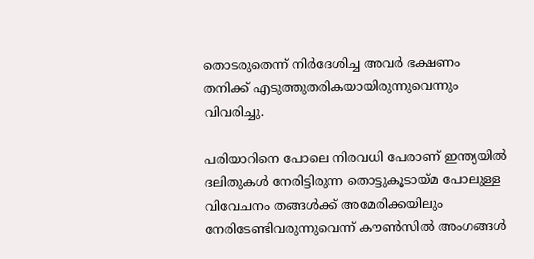തൊടരുതെന്ന് നിര്‍ദേശിച്ച അവര്‍ ഭക്ഷണം തനിക്ക് എടുത്തുതരികയായിരുന്നുവെന്നും വിവരിച്ചു.

പരിയാറിനെ പോലെ നിരവധി പേരാണ് ഇന്ത്യയില്‍ ദലിതുകള്‍ നേരിട്ടിരുന്ന തൊട്ടുകൂടായ്മ പോലുള്ള വിവേചനം തങ്ങള്‍ക്ക് അമേരിക്കയിലും നേരിടേണ്ടിവരുന്നുവെന്ന് കൗണ്‍സില്‍ അംഗങ്ങള്‍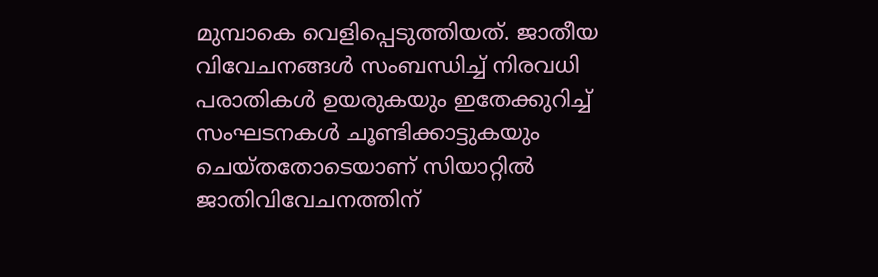മുമ്പാകെ വെളിപ്പെടുത്തിയത്. ജാതീയ വിവേചനങ്ങള്‍ സംബന്ധിച്ച് നിരവധി പരാതികള്‍ ഉയരുകയും ഇതേക്കുറിച്ച് സംഘടനകള്‍ ചൂണ്ടിക്കാട്ടുകയും ചെയ്തതോടെയാണ് സിയാറ്റില്‍ ജാതിവിവേചനത്തിന്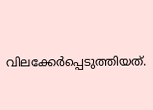വിലക്കേര്‍പ്പെടുത്തിയത്.